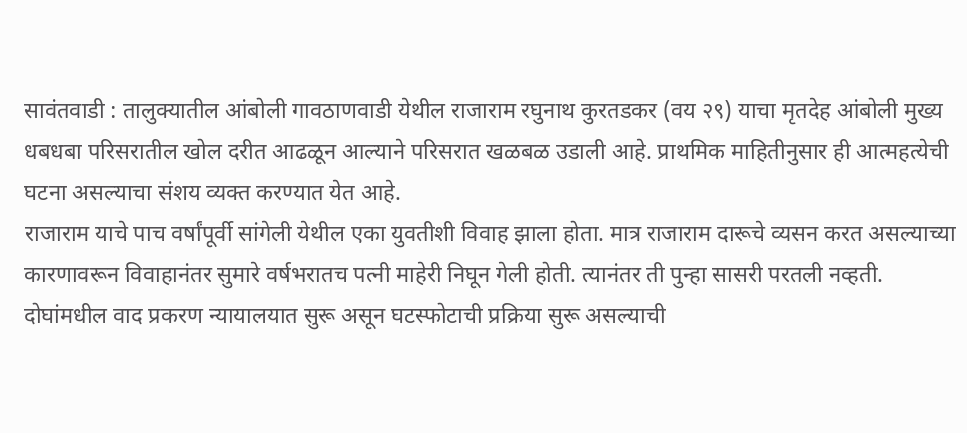सावंतवाडी : तालुक्यातील आंबोली गावठाणवाडी येथील राजाराम रघुनाथ कुरतडकर (वय २९) याचा मृतदेह आंबोली मुख्य धबधबा परिसरातील खोल दरीत आढळून आल्याने परिसरात खळबळ उडाली आहे. प्राथमिक माहितीनुसार ही आत्महत्येची घटना असल्याचा संशय व्यक्त करण्यात येत आहे.
राजाराम याचे पाच वर्षांपूर्वी सांगेली येथील एका युवतीशी विवाह झाला होता. मात्र राजाराम दारूचे व्यसन करत असल्याच्या कारणावरून विवाहानंतर सुमारे वर्षभरातच पत्नी माहेरी निघून गेली होती. त्यानंतर ती पुन्हा सासरी परतली नव्हती. दोघांमधील वाद प्रकरण न्यायालयात सुरू असून घटस्फोटाची प्रक्रिया सुरू असल्याची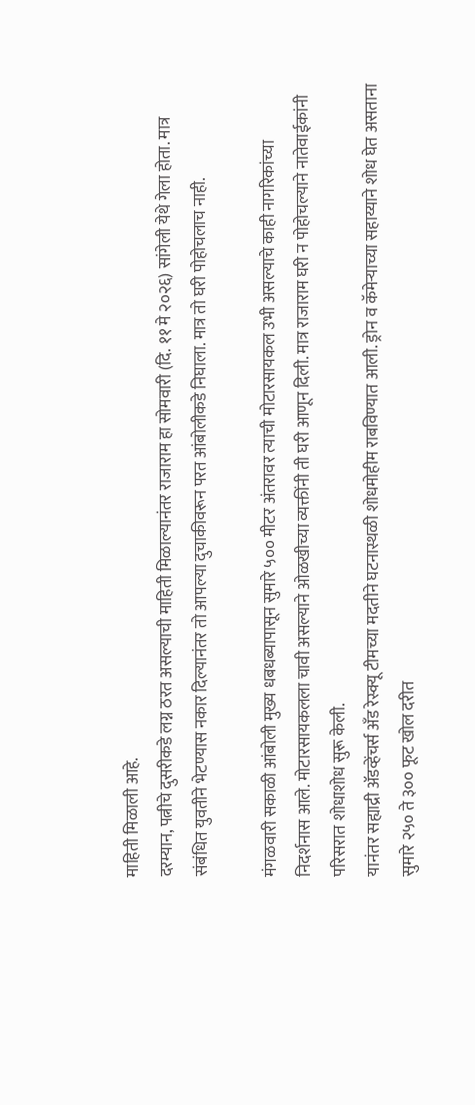माहिती मिळाली आहे.
दरम्यान, पत्नीचे दुसरीकडे लग्न ठरत असल्याची माहिती मिळाल्यानंतर राजाराम हा सोमवारी (दि. ११ मे २०२६) सांगेली येथे गेला होता. मात्र संबंधित युवतीने भेटण्यास नकार दिल्यानंतर तो आपल्या दुचाकीवरून परत आंबोलीकडे निघाला. मात्र तो घरी पोहोचलाच नाही.

मंगळवारी सकाळी आंबोली मुख्य धबधब्यापासून सुमारे ५०० मीटर अंतरावर त्याची मोटारसायकल उभी असल्याचे काही नागरिकांच्या निदर्शनास आले. मोटारसायकलला चावी असल्याने ओळखीच्या व्यक्तींनी ती घरी आणून दिली. मात्र राजाराम घरी न पोहोचल्याने नातेवाईकांनी परिसरात शोधाशोध सुरू केली.
यानंतर सह्याद्री ॲडव्हेंचर्स अँड रेस्क्यू टीमच्या मदतीने घटनास्थळी शोधमोहीम राबविण्यात आली. ड्रोन व कॅमेऱ्याच्या सहाय्याने शोध घेत असताना सुमारे २५० ते ३०० फूट खोल दरीत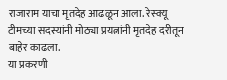राजाराम याचा मृतदेह आढळून आला. रेस्क्यू टीमच्या सदस्यांनी मोठ्या प्रयत्नांनी मृतदेह दरीतून बाहेर काढला.
या प्रकरणी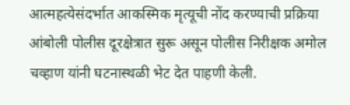आत्महत्येसंदर्भात आकस्मिक मृत्यूची नोंद करण्याची प्रक्रिया आंबोली पोलीस दूरक्षेत्रात सुरू असून पोलीस निरीक्षक अमोल चव्हाण यांनी घटनास्थळी भेट देत पाहणी केली.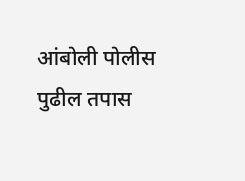आंबोली पोलीस पुढील तपास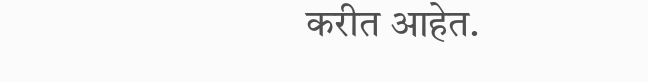करीत आहेत.